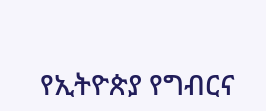የኢትዮጵያ የግብርና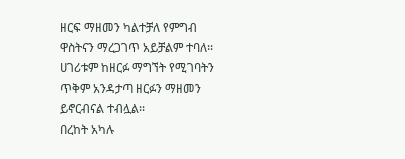ዘርፍ ማዘመን ካልተቻለ የምግብ ዋስትናን ማረጋገጥ አይቻልም ተባለ፡፡
ሀገሪቱም ከዘርፉ ማግኘት የሚገባትን ጥቅም አንዳታጣ ዘርፉን ማዘመን ይኖርብናል ተብሏል፡፡
በረከት አካሉ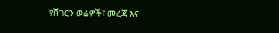የሸገርን ወሬዎች፣ መረጃ እና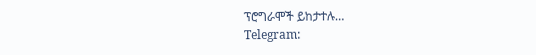ፕሮግራሞች ይከታተሉ…
Telegram: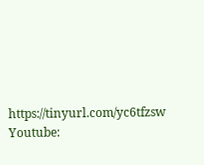https://tinyurl.com/yc6tfzsw
Youtube: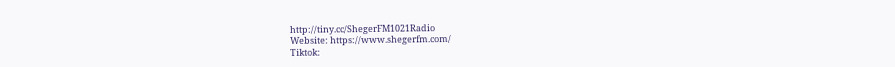http://tiny.cc/ShegerFM1021Radio
Website: https://www.shegerfm.com/
Tiktok: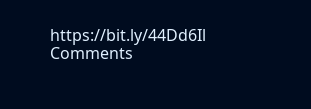https://bit.ly/44Dd6Il
Comments